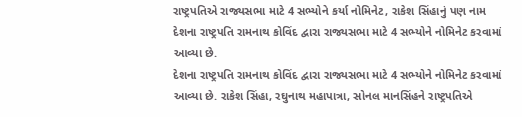રાષ્ટ્રપતિએ રાજ્યસભા માટે 4 સભ્યોને કર્યા નોમિનેટ, રાકેશ સિંહાનું પણ નામ
દેશના રાષ્ટ્રપતિ રામનાથ કોવિંદ દ્વારા રાજ્યસભા માટે 4 સભ્યોને નોમિનેટ કરવામાં આવ્યા છે.
દેશના રાષ્ટ્રપતિ રામનાથ કોવિંદ દ્વારા રાજ્યસભા માટે 4 સભ્યોને નોમિનેટ કરવામાં આવ્યા છે. રાકેશ સિંહા, રઘુનાથ મહાપાત્રા, સોનલ માનસિંહને રાષ્ટ્રપતિએ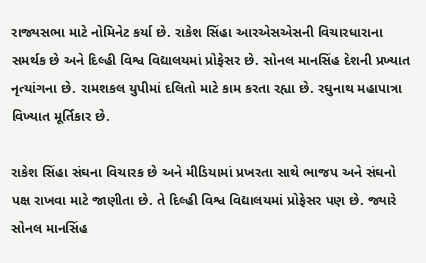રાજ્યસભા માટે નોમિનેટ કર્યા છે. રાકેશ સિંહા આરએસએસની વિચારધારાના સમર્થક છે અને દિલ્હી વિશ્વ વિદ્યાલયમાં પ્રોફેસર છે. સોનલ માનસિંહ દેશની પ્રખ્યાત નૃત્યાંગના છે. રામશકલ યુપીમાં દલિતો માટે કામ કરતા રહ્યા છે. રઘુનાથ મહાપાત્રા વિખ્યાત મૂર્તિકાર છે.

રાકેશ સિંહા સંઘના વિચારક છે અને મીડિયામાં પ્રખરતા સાથે ભાજપ અને સંઘનો પક્ષ રાખવા માટે જાણીતા છે. તે દિલ્હી વિશ્વ વિદ્યાલયમાં પ્રોફેસર પણ છે. જ્યારે સોનલ માનસિંહ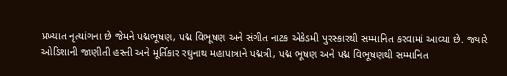પ્રખ્યાત નૃત્યાંગના છે જેમને પદ્મભૂષણ, પદ્મ વિભૂષણ અને સંગીત નાટક એકેડમી પુરસ્કારથી સમ્માનિત કરવામાં આવ્યા છે. જ્યારે ઓડિશાની જાણીતી હસ્તી અને મૂર્તિકાર રઘુનાથ મહાપાત્રાને પદ્મત્રી, પદ્મ ભૂષણ અને પદ્મ વિભૂષણથી સમ્માનિત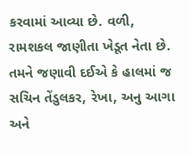કરવામાં આવ્યા છે. વળી, રામશકલ જાણીતા ખેડૂત નેતા છે.
તમને જણાવી દઈએ કે હાલમાં જ સચિન તેંડુલકર, રેખા, અનુ આગા અને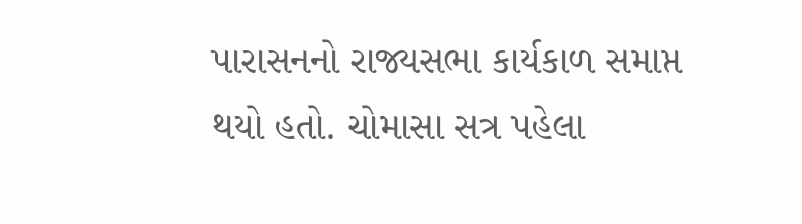પારાસનનો રાજ્યસભા કાર્યકાળ સમાપ્ત થયો હતો. ચોમાસા સત્ર પહેલા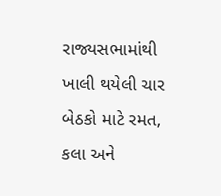રાજ્યસભામાંથી ખાલી થયેલી ચાર બેઠકો માટે રમત, કલા અને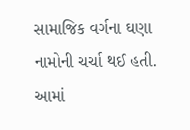સામાજિક વર્ગના ઘણા નામોની ચર્ચા થઈ હતી. આમાં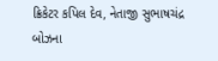ક્રિકેટર કપિલ દેવ, નેતાજી સુભાષચંદ્ર બોઝના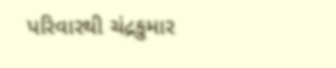પરિવારથી ચંદ્રકુમાર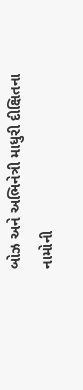બોઝ અને અભિનેત્રી માધુરી દીક્ષિતના નામોની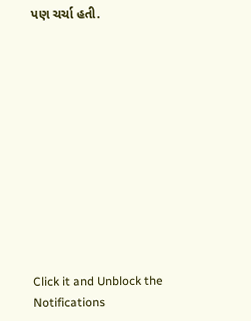પણ ચર્ચા હતી.












Click it and Unblock the Notifications